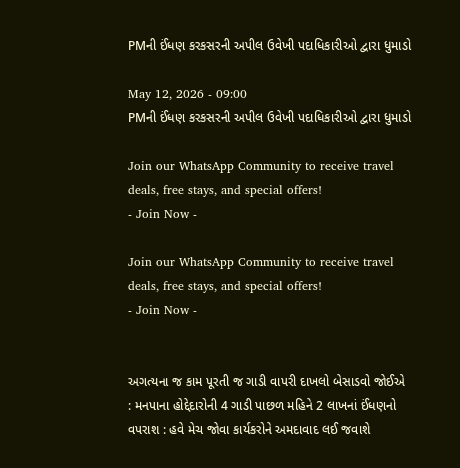PMની ઈંધણ કરકસરની અપીલ ઉવેખી પદાધિકારીઓ દ્વારા ધુમાડો

May 12, 2026 - 09:00
PMની ઈંધણ કરકસરની અપીલ ઉવેખી પદાધિકારીઓ દ્વારા ધુમાડો

Join our WhatsApp Community to receive travel deals, free stays, and special offers!
- Join Now -

Join our WhatsApp Community to receive travel deals, free stays, and special offers!
- Join Now -


અગત્યના જ કામ પૂરતી જ ગાડી વાપરી દાખલો બેસાડવો જોઈએ : મનપાના હોદ્દેદારોની 4 ગાડી પાછળ મહિને 2 લાખનાં ઈંધણનો વપરાશ : હવે મેચ જોવા કાર્યકરોને અમદાવાદ લઈ જવાશે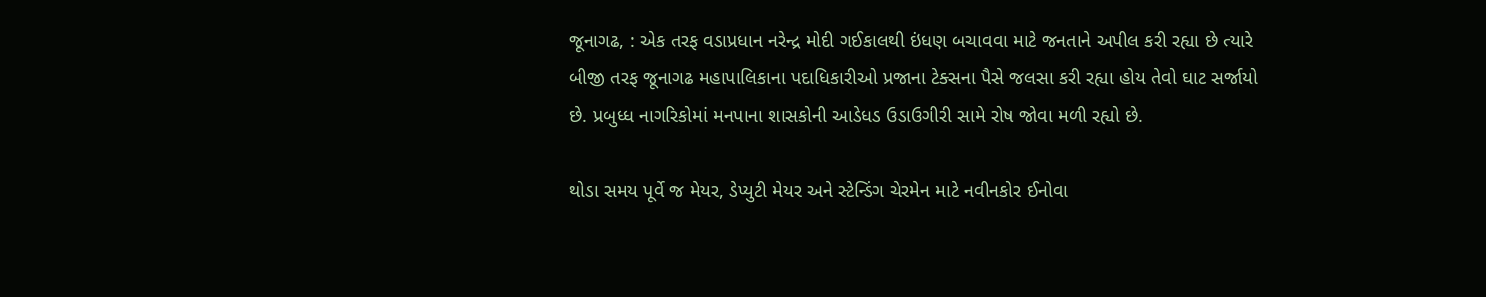જૂનાગઢ, : એક તરફ વડાપ્રધાન નરેન્દ્ર મોદી ગઈકાલથી ઇંધણ બચાવવા માટે જનતાને અપીલ કરી રહ્યા છે ત્યારે બીજી તરફ જૂનાગઢ મહાપાલિકાના પદાધિકારીઓ પ્રજાના ટેક્સના પૈસે જલસા કરી રહ્યા હોય તેવો ઘાટ સર્જાયો છે. પ્રબુધ્ધ નાગરિકોમાં મનપાના શાસકોની આડેધડ ઉડાઉગીરી સામે રોષ જોવા મળી રહ્યો છે.

થોડા સમય પૂર્વે જ મેયર, ડેપ્યુટી મેયર અને સ્ટેન્ડિંગ ચેરમેન માટે નવીનકોર ઈનોવા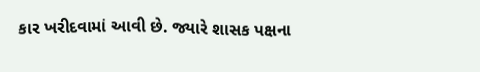કાર ખરીદવામાં આવી છે. જ્યારે શાસક પક્ષના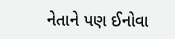નેતાને પણ ઈનોવા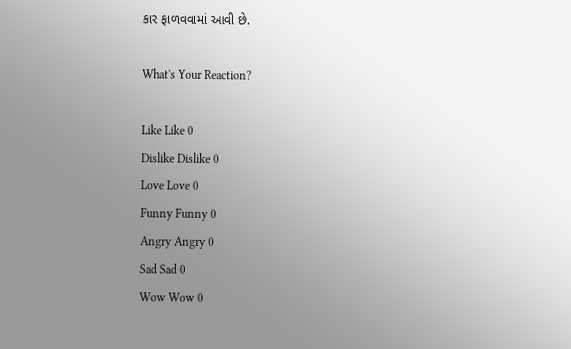કાર ફાળવવામાં આવી છે.

What's Your Reaction?

Like Like 0
Dislike Dislike 0
Love Love 0
Funny Funny 0
Angry Angry 0
Sad Sad 0
Wow Wow 0